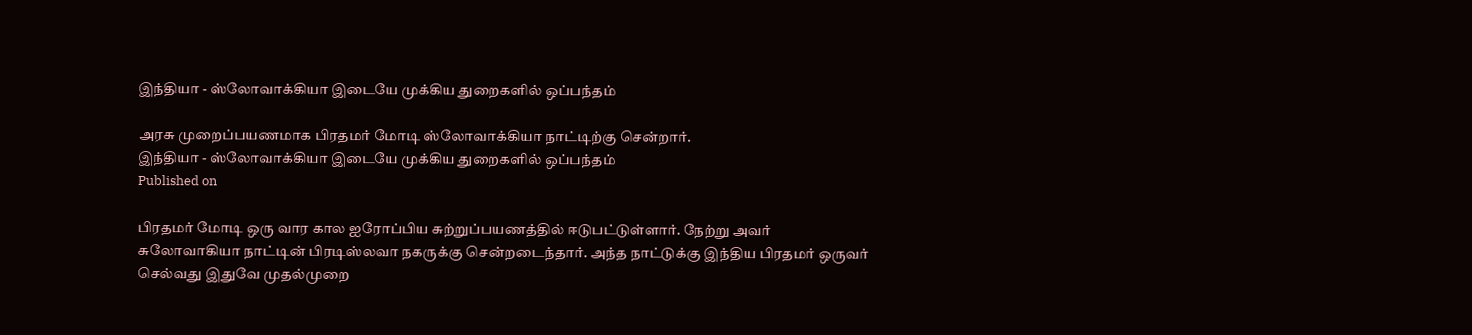இந்தியா - ஸ்லோவாக்கியா இடையே முக்கிய துறைகளில் ஒப்பந்தம்

அரசு முறைப்பயணமாக பிரதமர் மோடி ஸ்லோவாக்கியா நாட்டிற்கு சென்றார்.
இந்தியா - ஸ்லோவாக்கியா இடையே முக்கிய துறைகளில் ஒப்பந்தம்
Published on

பிரதமர் மோடி ஒரு வார கால ஐரோப்பிய சுற்றுப்பயணத்தில் ஈடுபட்டுள்ளார். நேற்று அவர் சுலோவாகியா நாட்டின் பிரடிஸ்லவா நகருக்கு சென்றடைந்தார். அந்த நாட்டுக்கு இந்திய பிரதமர் ஒருவர் செல்வது இதுவே முதல்முறை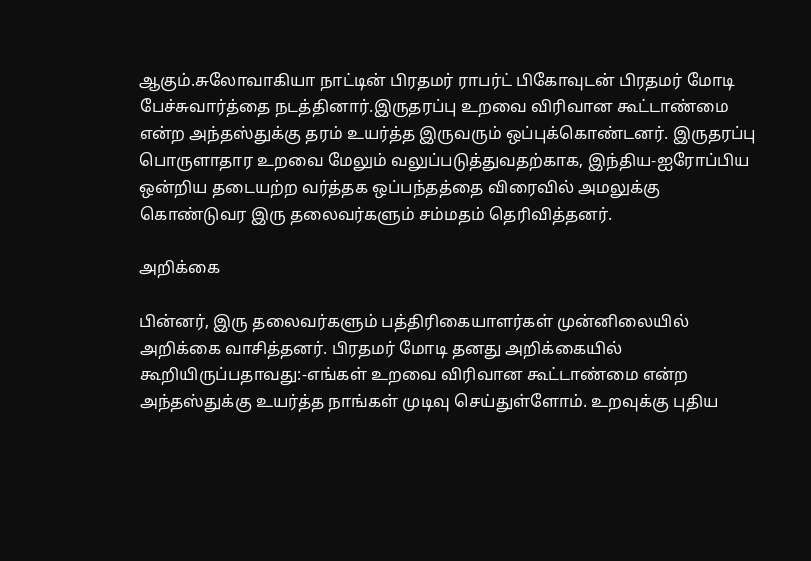ஆகும்.சுலோவாகியா நாட்டின் பிரதமர் ராபர்ட் பிகோவுடன் பிரதமர் மோடி பேச்சுவார்த்தை நடத்தினார்.இருதரப்பு உறவை விரிவான கூட்டாண்மை என்ற அந்தஸ்துக்கு தரம் உயர்த்த இருவரும் ஒப்புக்கொண்டனர். இருதரப்பு பொருளாதார உறவை மேலும் வலுப்படுத்துவதற்காக, இந்திய-ஐரோப்பிய ஒன்றிய தடையற்ற வர்த்தக ஒப்பந்தத்தை விரைவில் அமலுக்கு கொண்டுவர இரு தலைவர்களும் சம்மதம் தெரிவித்தனர்.

அறிக்கை

பின்னர், இரு தலைவர்களும் பத்திரிகையாளர்கள் முன்னிலையில் அறிக்கை வாசித்தனர். பிரதமர் மோடி தனது அறிக்கையில் கூறியிருப்பதாவது:-எங்கள் உறவை விரிவான கூட்டாண்மை என்ற அந்தஸ்துக்கு உயர்த்த நாங்கள் முடிவு செய்துள்ளோம். உறவுக்கு புதிய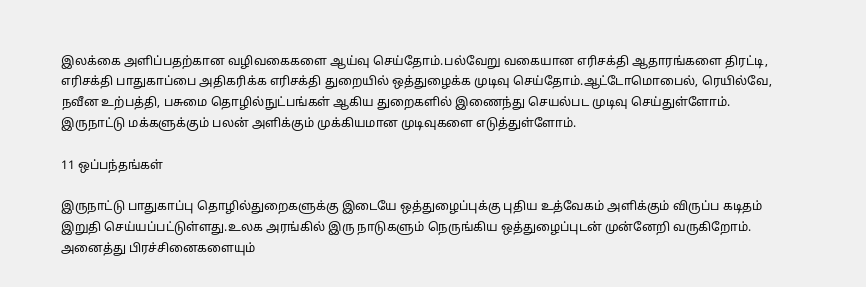இலக்கை அளிப்பதற்கான வழிவகைகளை ஆய்வு செய்தோம்.பல்வேறு வகையான எரிசக்தி ஆதாரங்களை திரட்டி, எரிசக்தி பாதுகாப்பை அதிகரிக்க எரிசக்தி துறையில் ஒத்துழைக்க முடிவு செய்தோம்.ஆட்டோமொபைல், ரெயில்வே, நவீன உற்பத்தி, பசுமை தொழில்நுட்பங்கள் ஆகிய துறைகளில் இணைந்து செயல்பட முடிவு செய்துள்ளோம். இருநாட்டு மக்களுக்கும் பலன் அளிக்கும் முக்கியமான முடிவுகளை எடுத்துள்ளோம்.

11 ஒப்பந்தங்கள்

இருநாட்டு பாதுகாப்பு தொழில்துறைகளுக்கு இடையே ஒத்துழைப்புக்கு புதிய உத்வேகம் அளிக்கும் விருப்ப கடிதம் இறுதி செய்யப்பட்டுள்ளது.உலக அரங்கில் இரு நாடுகளும் நெருங்கிய ஒத்துழைப்புடன் முன்னேறி வருகிறோம். அனைத்து பிரச்சினைகளையும்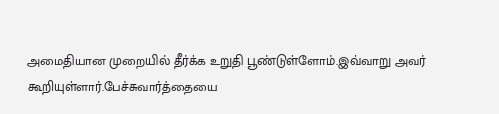அமைதியான முறையில் தீர்க்க உறுதி பூண்டுள்ளோம்.இவ்வாறு அவர் கூறியுள்ளார்.பேச்சுவார்த்தையை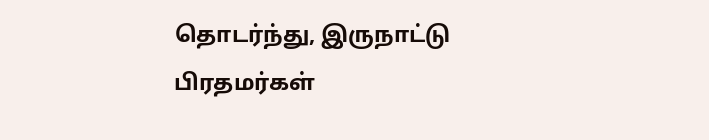தொடர்ந்து, இருநாட்டு பிரதமர்கள்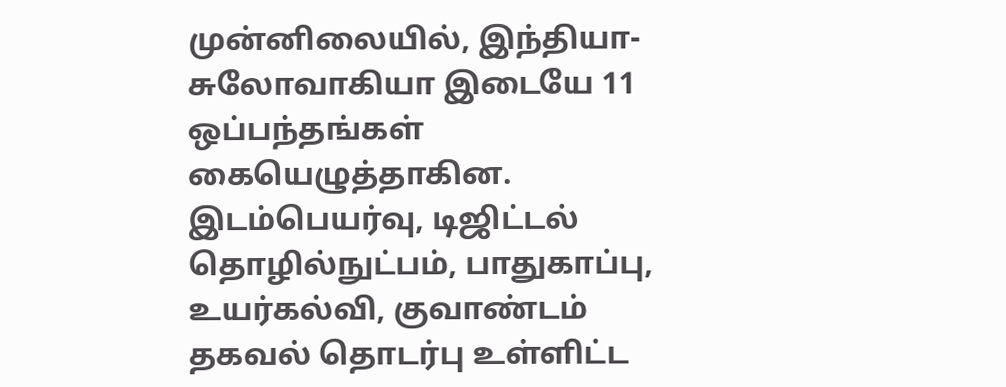முன்னிலையில், இந்தியா-சுலோவாகியா இடையே 11 ஒப்பந்தங்கள் கையெழுத்தாகின. இடம்பெயர்வு, டிஜிட்டல் தொழில்நுட்பம், பாதுகாப்பு, உயர்கல்வி, குவாண்டம் தகவல் தொடர்பு உள்ளிட்ட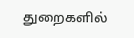துறைகளில்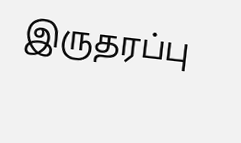இருதரப்பு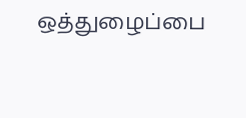ஒத்துழைப்பை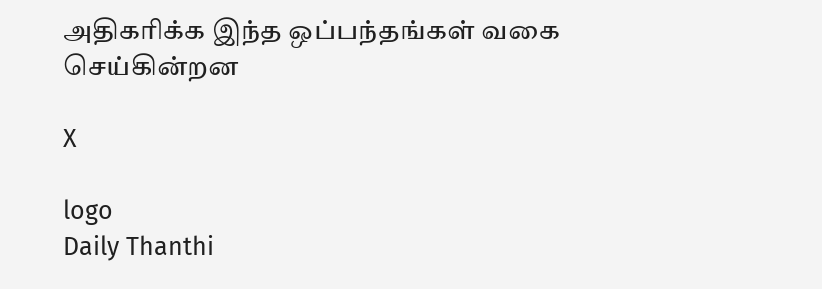அதிகரிக்க இந்த ஒப்பந்தங்கள் வகை செய்கின்றன

X

logo
Daily Thanthi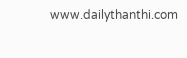www.dailythanthi.com